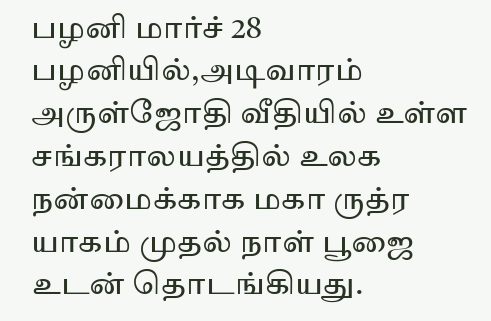பழனி மார்ச் 28
பழனியில்,அடிவாரம் அருள்ஜோதி வீதியில் உள்ள சங்கராலயத்தில் உலக நன்மைக்காக மகா ருத்ர யாகம் முதல் நாள் பூஜை உடன் தொடங்கியது.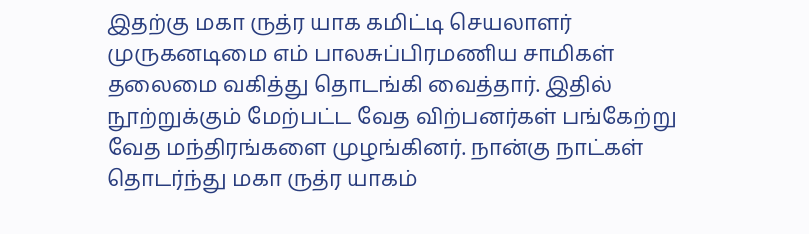இதற்கு மகா ருத்ர யாக கமிட்டி செயலாளர் முருகனடிமை எம் பாலசுப்பிரமணிய சாமிகள் தலைமை வகித்து தொடங்கி வைத்தார். இதில் நூற்றுக்கும் மேற்பட்ட வேத விற்பனர்கள் பங்கேற்று வேத மந்திரங்களை முழங்கினர். நான்கு நாட்கள் தொடர்ந்து மகா ருத்ர யாகம்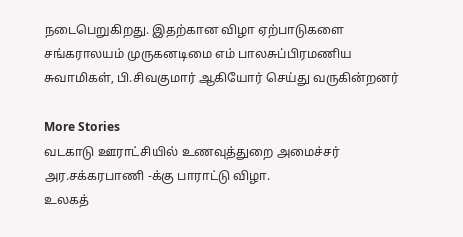நடைபெறுகிறது. இதற்கான விழா ஏற்பாடுகளை சங்கராலயம் முருகனடிமை எம் பாலசுப்பிரமணிய சுவாமிகள், பி.சிவகுமார் ஆகியோர் செய்து வருகின்றனர்

More Stories
வடகாடு ஊராட்சியில் உணவுத்துறை அமைச்சர் அர.சக்கரபாணி -க்கு பாராட்டு விழா.
உலகத்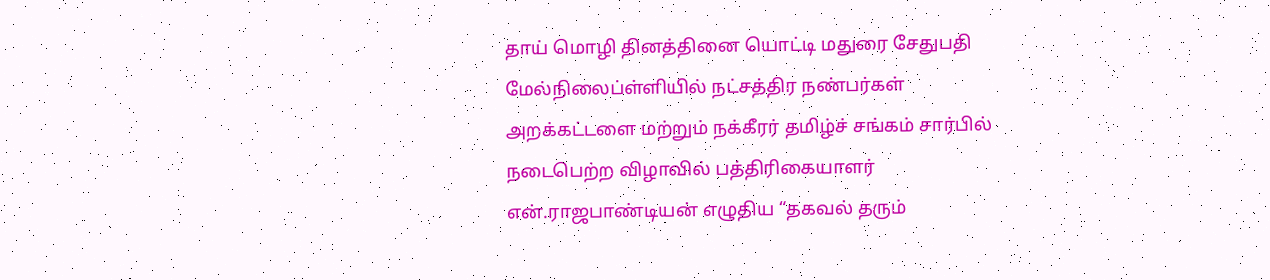தாய் மொழி தினத்தினை யொட்டி மதுரை சேதுபதி மேல்நிலைப்ள்ளியில் நட்சத்திர நண்பர்கள் அறக்கட்டளை மற்றும் நக்கீரர் தமிழ்ச் சங்கம் சார்பில் நடைபெற்ற விழாவில் பத்திரிகையாளர் என்.ராஜபாண்டியன் எழுதிய “தகவல் தரும்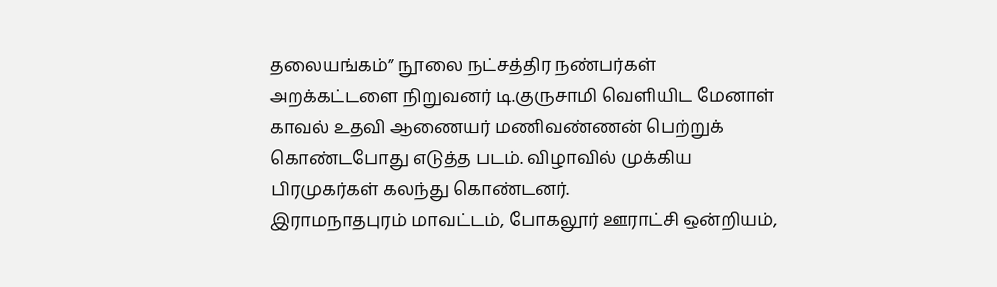தலையங்கம்” நூலை நட்சத்திர நண்பர்கள் அறக்கட்டளை நிறுவனர் டி.குருசாமி வெளியிட மேனாள் காவல் உதவி ஆணையர் மணிவண்ணன் பெற்றுக் கொண்டபோது எடுத்த படம். விழாவில் முக்கிய பிரமுகர்கள் கலந்து கொண்டனர்.
இராமநாதபுரம் மாவட்டம், போகலூர் ஊராட்சி ஒன்றியம்,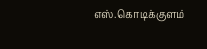எஸ்.கொடிக்குளம்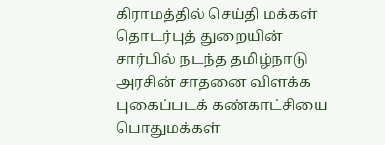கிராமத்தில் செய்தி மக்கள் தொடர்புத் துறையின் சார்பில் நடந்த தமிழ்நாடு அரசின் சாதனை விளக்க புகைப்படக் கண்காட்சியை பொதுமக்கள்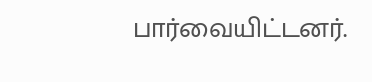பார்வையிட்டனர்.